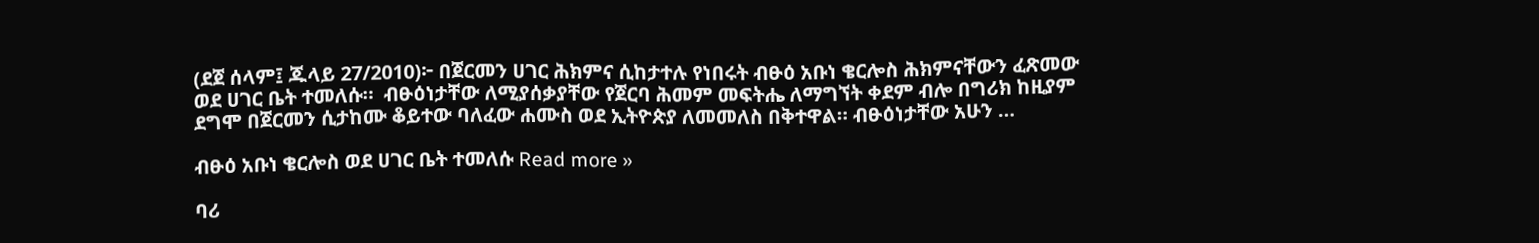(ደጀ ሰላም፤ ጁላይ 27/2010)፦ በጀርመን ሀገር ሕክምና ሲከታተሉ የነበሩት ብፁዕ አቡነ ቄርሎስ ሕክምናቸውን ፈጽመው ወደ ሀገር ቤት ተመለሱ።  ብፁዕነታቸው ለሚያሰቃያቸው የጀርባ ሕመም መፍትሔ ለማግኘት ቀደም ብሎ በግሪክ ከዚያም ደግሞ በጀርመን ሲታከሙ ቆይተው ባለፈው ሐሙስ ወደ ኢትዮጵያ ለመመለስ በቅተዋል። ብፁዕነታቸው አሁን …

ብፁዕ አቡነ ቄርሎስ ወደ ሀገር ቤት ተመለሱ Read more »

ባሪ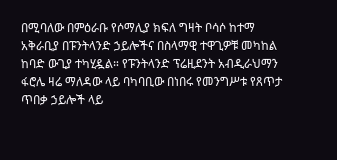በሚባለው በምዕራቡ የሶማሊያ ክፍለ ግዛት ቦሳሶ ከተማ አቅራቢያ በፑንትላንድ ኃይሎችና በስላማዊ ተዋጊዎቹ መካከል ከባድ ውጊያ ተካሂዷል። የፑንትላንድ ፕሬዚደንት አብዲራህማን  ፋሮሌ ዛሬ ማለዳው ላይ ባካባቢው በነበሩ የመንግሥቱ የጸጥታ ጥበቃ ኃይሎች ላይ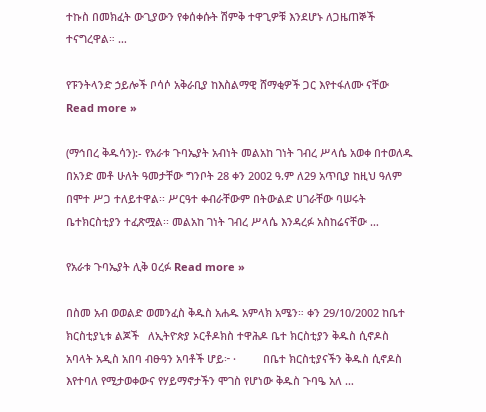ተኩስ በመክፈት ውጊያውን የቀሰቀሱት ሽምቅ ተዋጊዎቹ እንደሆኑ ለጋዜጠኞች ተናግረዋል። …

የፑንትላንድ ኃይሎች ቦሳሶ አቅራቢያ ከእስልማዊ ሸማቂዎች ጋር እየተፋለሙ ናቸው Read more »

(ማኅበረ ቅዱሳን):- የአራቱ ጉባኤያት አብነት መልአከ ገነት ገብረ ሥላሴ አወቀ በተወለዱ በአንድ መቶ ሁለት ዓመታቸው ግንቦት 28 ቀን 2002 ዓ.ም ለ29 አጥቢያ ከዚህ ዓለም በሞተ ሥጋ ተለይተዋል፡፡ ሥርዓተ ቀብራቸውም በትውልድ ሀገራቸው ባሠሩት ቤተክርስቲያን ተፈጽሟል፡፡ መልአከ ገነት ገብረ ሥላሴ እንዳረፉ አስከሬናቸው …

የአራቱ ጉባኤያት ሊቅ ዐረፉ Read more »

በስመ አብ ወወልድ ወመንፈስ ቅዱስ አሐዱ አምላክ አሜን። ቀን 29/10/2002 ከቤተ ክርስቲያኒቱ ልጆች   ለኢትዮጵያ ኦርቶዶክስ ተዋሕዶ ቤተ ክርስቲያን ቅዱስ ሲኖዶስ አባላት አዲስ አበባ ብፁዓን አባቶች ሆይ፦ ·         በቤተ ክርስቲያናችን ቅዱስ ሲኖዶስ እየተባለ የሚታወቀውና የሃይማኖታችን ሞገስ የሆነው ቅዱስ ጉባዔ አለ …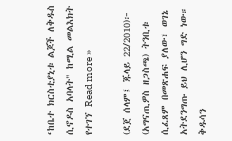‘ከቤተ ክርስቲያኒቱ ልጆች ለቅዱስ ሲኖዶስ አባላት" ከሚል መልእክት የተገኘ Read more »

(ደጀ ሰላም፤ ጁላይ 22/2010)፦ (አግናጢዎስ ዘጋስጫ) ትንቢቱ ሲፈጸም በመጽሐፍ ያለው፣ ወገኔ አትደንግጡ ይህ ሊሆን ግድ ነው። ቅዱሳን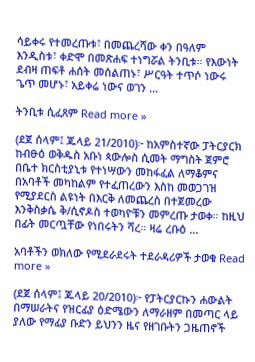ሳይቀሩ የተመረጡቱ፣ በመጨረሻው ቀን በዓለም እንዲስቱ፣ ቀድሞ በመጽሐፍ ተነግሯል ትንቢቱ። የእውነት ደብዛ ጠፍቶ ሐሰት መሰልጠኑ፣ ሥርዓት ተጥሶ ነውሩ ጌጥ መሆኑ፣ አይቀሬ ነውና ወገን …

ትንቢቱ ሲፈጸም Read more »

(ደጀ ሰላም፤ ጁላይ 21/2010)፦ ከአምስተኛው ፓትርያርክ ከብፁዕ ወቅዱስ አቡነ ጳውሎስ ሲመት ማግስት ጀምሮ በቤተ ክርስቲያኒቱ የተነሣውን መከፋፈል ለማቆምና በአባቶች መካከልም የተፈጠረውን እስከ መወጋገዝ የሚያደርስ ልዩነት በእርቅ ለመጨረስ በተጀመረው እንቅስቃሴ ቅ/ሲኖዶስ ተወካዮቹን መምረጡ ታወቀ። ከዚህ በፊት መርጧቸው የነበሩትን ሻረ። ዛሬ ረቡዕ …

አባቶችን ወክለው የሚደራደሩት ተደራዳሪዎች ታወቁ Read more »

(ደጀ ሰላም፤ ጁላይ 20/2010)፦ የፓትርያርኩን ሐውልት በማሠራትና የዝርፊያ ዕድሜውን ለማራዘም በመጣር ላይ ያለው የማፊያ ቡድን ይህንን ዜና የዘገቡትን ጋዜጠኖች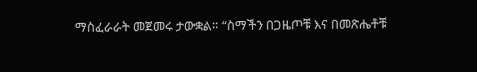ማስፈራራት መጀመሩ ታውቋል። “ስማችን በጋዜጦቹ እና በመጽሔቶቹ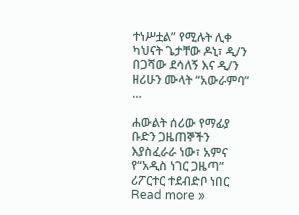ተነሥቷል” የሚሉት ሊቀ ካህናት ጌታቸው ዶኒ፣ ዲ/ን በጋሻው ደሳለኝ እና ዲ/ን ዘሪሁን ሙላት “አውራምባ” …

ሐውልት ሰሪው የማፊያ ቡድን ጋዜጠኞችን እያስፈራራ ነው፣ አምና የ“አዲስ ነገር ጋዜጣ” ሪፖርተር ተደብድቦ ነበር Read more »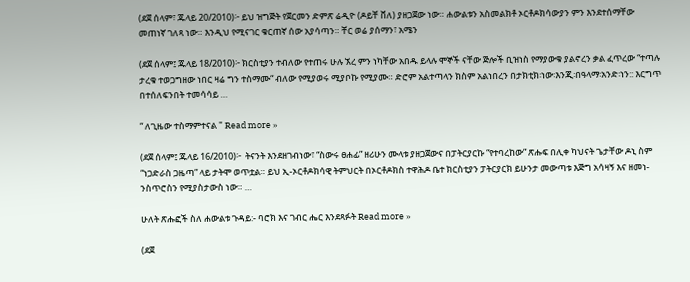(ደጀ ሰላም፣ ጁላይ 20/2010)፦ ይህ ዝግጅት የጀርመን ድምጽ ሬዲዮ (ዶይቸ ቨለ) ያዘጋጀው ነው። ሐውልቱን አስመልክቶ ኦርቶዶክሳውያን ምን እንደተሰማቸው መጠነኛ ገለጻ ነው። እንዲህ የሚናገር ቁርጠኛ ሰው አያሳጣን። ቸር ወሬ ያሰማን፣ አሜን

(ደጀ ሰላም፤ ጁላይ 18/2010)፦ ክርስቲያን ተብለው የተጠሩ ሁሉ ኧረ ምን ነካቸው አበዱ ይላሉ ሞኞች ናቸው ጅሎች ቢዝነስ የማያውቁ ያልኖረን ቃል ፈጥረው “ተጣሉ ታረቁ ተወጋግዘው ነበር ዛሬ ግን ተስማሙ“ ብለው የሚያወሩ ሚያቦኩ የሚያሙ። ድሮም አልተጣላን ክስም አልነበረን በታክቲክ፡ነው፡እንጂ፡በዓላማ፡አንድ፡ነን:: እርግጥ በተሰለፍንበት ተመሳሳይ …

“ ለጊዜው ተስማምተናል " Read more »

(ደጀ ሰላም፤ ጁላይ 16/2010)፦  ትናንት እንደዘገብነው፣ “ስውሩ ፀሐፊ” ዘሪሁን ሙላቱ ያዘጋጀውና በፓትርያርኩ “የተባረከው” ጽሑፍ በሊቀ ካህናት ጌታቸው ዶኒ ስም “ነጋድራስ ጋዜጣ” ላይ ታትሞ ወጥቷል። ይህ ኢ-ኦርቶዶክሳዊ ትምህርት በኦርቶዶክስ ተዋሕዶ ቤተ ክርስቲያን ፓትርያርክ ይሁንታ መውጣቱ እጅግ አሳዛኝ እና ዘመነ-ንስጥሮስን የሚያስታውስ ነው። …

ሁለት ጽሑፎች ስለ ሐውልቱ ጉዳይ:- ባሮክ እና ገብር ሔር እንደጻፉት Read more »

(ደጀ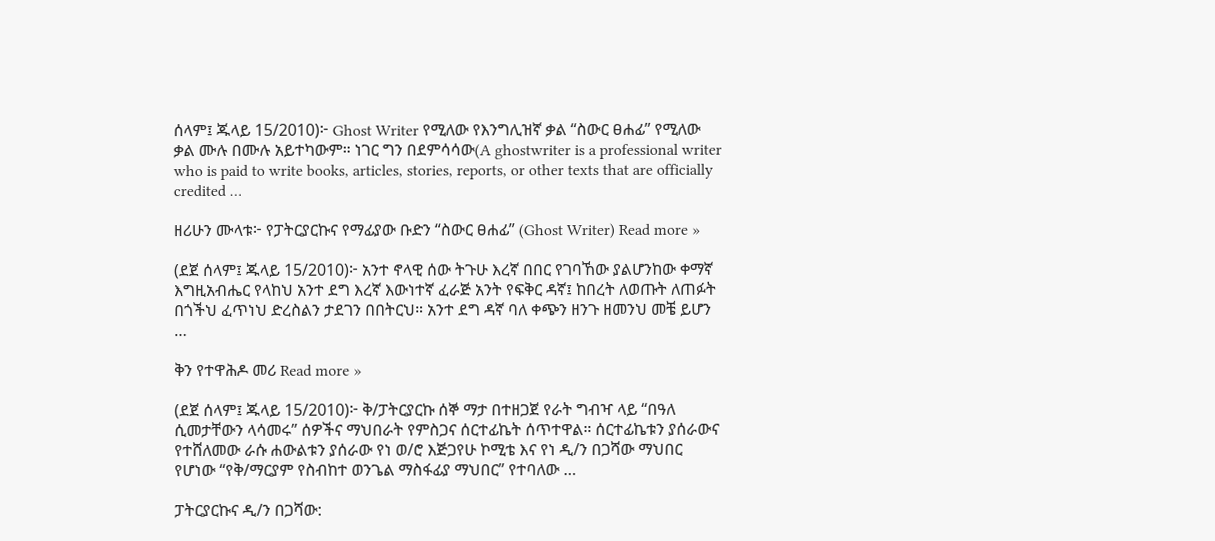ሰላም፤ ጁላይ 15/2010)፦ Ghost Writer የሚለው የእንግሊዝኛ ቃል “ስውር ፀሐፊ” የሚለው ቃል ሙሉ በሙሉ አይተካውም። ነገር ግን በደምሳሳው(A ghostwriter is a professional writer who is paid to write books, articles, stories, reports, or other texts that are officially credited …

ዘሪሁን ሙላቱ፦ የፓትርያርኩና የማፊያው ቡድን “ስውር ፀሐፊ” (Ghost Writer) Read more »

(ደጀ ሰላም፤ ጁላይ 15/2010)፦ አንተ ኖላዊ ሰው ትጉሁ እረኛ በበር የገባኸው ያልሆንከው ቀማኛ እግዚአብሔር የላከህ አንተ ደግ እረኛ እውነተኛ ፈራጅ አንት የፍቅር ዳኛ፤ ከበረት ለወጡት ለጠፉት በጎችህ ፈጥነህ ድረስልን ታደገን በበትርህ። አንተ ደግ ዳኛ ባለ ቀጭን ዘንጉ ዘመንህ መቼ ይሆን …

ቅን የተዋሕዶ መሪ Read more »

(ደጀ ሰላም፤ ጁላይ 15/2010)፦ ቅ/ፓትርያርኩ ሰኞ ማታ በተዘጋጀ የራት ግብዣ ላይ “በዓለ ሲመታቸውን ላሳመሩ” ሰዎችና ማህበራት የምስጋና ሰርተፊኬት ሰጥተዋል። ሰርተፊኬቱን ያሰራውና የተሸለመው ራሱ ሐውልቱን ያሰራው የነ ወ/ሮ እጅጋየሁ ኮሚቴ እና የነ ዲ/ን በጋሻው ማህበር የሆነው “የቅ/ማርያም የስብከተ ወንጌል ማስፋፊያ ማህበር” የተባለው …

ፓትርያርኩና ዲ/ን በጋሻው: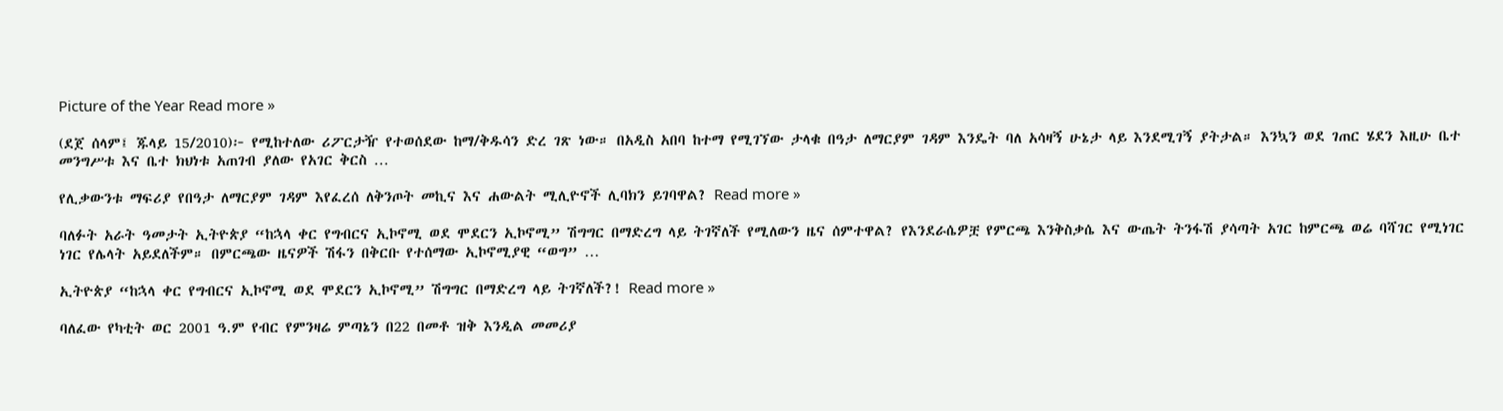Picture of the Year Read more »

(ደጀ ሰላም፤ ጁላይ 15/2010)፦ የሚከተለው ሪፖርታዥ የተወሰደው ከማ/ቅዱሳን ድረ ገጽ ነው። በአዲስ አበባ ከተማ የሚገኘው ታላቁ በዓታ ለማርያም ገዳም እንዴት ባለ አሳዛኝ ሁኔታ ላይ እንደሚገኝ ያትታል። እንኳን ወደ ገጠር ሄደን እዚሁ ቤተ መንግሥቱ እና ቤተ ክህነቱ አጠገብ ያለው የአገር ቅርስ …

የሊቃውንቱ ማፍሪያ የበዓታ ለማርያም ገዳም እየፈረሰ ለቅንጦት መኪና እና ሐውልት ሚሊዮኖች ሊባክን ይገባዋል? Read more »

ባለፉት አራት ዓመታት ኢትዮጵያ “ከኋላ ቀር የግብርና ኢኮኖሚ ወደ ሞደርን ኢኮኖሚ” ሽግግር በማድረግ ላይ ትገኛለች የሚለውን ዜና ሰምተዋል? የእንደራሴዎቿ የምርጫ እንቅስቃሴ እና ውጤት ትንፋሽ ያሳጣት አገር ከምርጫ ወሬ ባሻገር የሚነገር ነገር የሌላት አይደለችም። በምርጫው ዜናዎች ሽፋን በቅርቡ የተሰማው ኢኮኖሚያዊ “ወግ” …

ኢትዮጵያ “ከኋላ ቀር የግብርና ኢኮኖሚ ወደ ሞደርን ኢኮኖሚ” ሽግግር በማድረግ ላይ ትገኛለች?! Read more »

ባለፈው የካቲት ወር 2001 ዓ.ም የብር የምንዛሬ ምጣኔን በ22 በመቶ ዝቅ እንዲል መመሪያ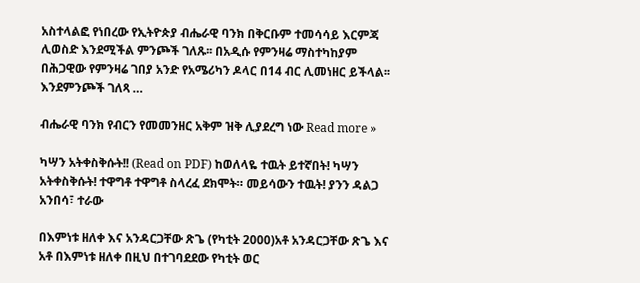አስተላልፎ የነበረው የኢትዮጵያ ብሔራዊ ባንክ በቅርቡም ተመሳሳይ እርምጃ ሊወስድ እንደሚችል ምንጮች ገለጹ፡፡ በአዲሱ የምንዛሬ ማስተካከያም በሕጋዊው የምንዛሬ ገበያ አንድ የአሜሪካን ዶላር በ14 ብር ሊመነዘር ይችላል፡፡ እንደምንጮች ገለጻ …

ብሔራዊ ባንክ የብርን የመመንዘር አቅም ዝቅ ሊያደረግ ነው Read more »

ካሣን አትቀስቅሱት!! (Read on PDF) ከወለላዬ ተዉት ይተኛበት! ካሣን አትቀስቅሱት! ተዋግቶ ተዋግቶ ስላረፈ ደክሞት። መይሳውን ተዉት! ያንን ዳልጋ አንበሳ፣ ተራው

በእምነቱ ዘለቀ እና አንዳርጋቸው ጽጌ (የካቲት 2000)አቶ አንዳርጋቸው ጽጌ እና አቶ በእምነቱ ዘለቀ በዚህ በተገባደደው የካቲት ወር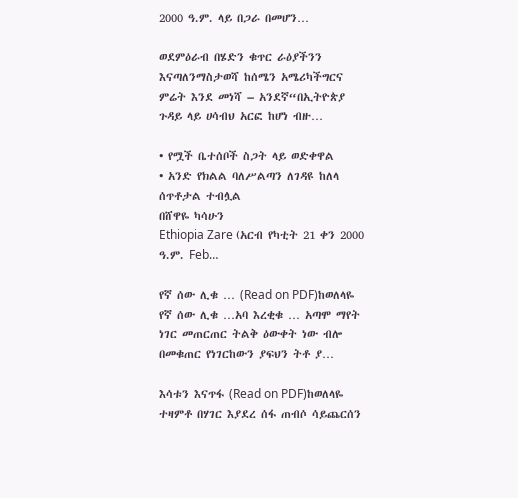2000 ዓ.ም. ላይ በጋራ በመሆን…

ወደምዕራብ በሄድን ቁጥር ራዕያችንን እናጣለንማስታወሻ ከሰሜን አሜሪካችግርና ምሬት እንደ መነሻ – አንደኛ“በኢትዮጵያ ጉዳይ ላይ ሀሳብህ አርፎ ከሆነ ብዙ…

• የሟች ቤተሰቦች ስጋት ላይ ወድቀዋል
• አንድ የክልል ባለሥልጣን ለገዳዩ ከለላ ሰጥቶታል ተብሏል
በሸዋዬ ካሳሁን
Ethiopia Zare (አርብ የካቲት 21 ቀን 2000 ዓ.ም. Feb…

የኛ ሰው ሊቁ … (Read on PDF)ከወለላዬ  የኛ ሰው ሊቁ …አባ እረቂቁ … አጣሞ ማየት ነገር መጠርጠር ትልቅ ዕውቀት ነው ብሎ በመቁጠር የነገርከውን ያፍህን ትቶ ያ…

እሳቱን እናጥፋ (Read on PDF)ከወለላዬ ተዛምቶ በሃገር እያደረ ሰፋ ጠብሶ ሳይጨርሰን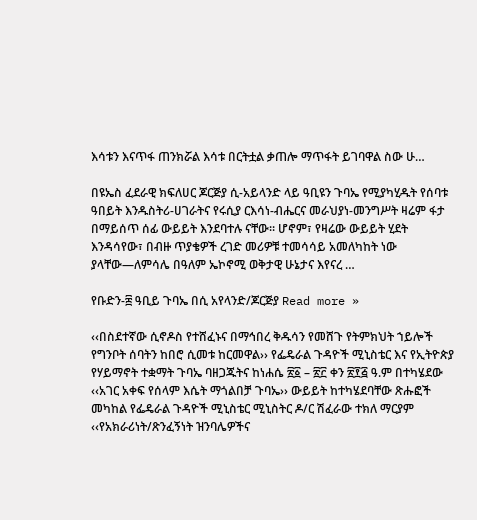እሳቱን እናጥፋ ጠንክሯል እሳቱ በርትቷል ቃጠሎ ማጥፋት ይገባዋል ስው ሁ…

በዩኤስ ፈደራዊ ክፍለሀር ጆርጅያ ሲ-አይላንድ ላይ ዓቢዩን ጉባኤ የሚያካሂዱት የሰባቱ ዓበይት እንዱስትሪ-ሀገራትና የሩሲያ ርእሳነ-ብሔርና መራህያነ-መንግሥት ዛሬም ፋታ በማይሰጥ ሰፊ ውይይት እንደባተሉ ናቸው። ሆኖም፣ የዛሬው ውይይት ሂደት እንዳሳየው፣ በብዙ ጥያቄዎች ረገድ መሪዎቹ ተመሳሳይ አመለካከት ነው ያላቸው—ለምሳሌ በዓለም ኤኮኖሚ ወቅታዊ ሁኔታና እየናረ …

የቡድን-፰ ዓቢይ ጉባኤ በሲ አየላንድ/ጆርጅያ Read more »

‹‹በስደተኛው ሲኖዶስ የተሸፈኑና በማኅበረ ቅዱሳን የመሸጉ የትምክህት ኀይሎች የግንቦት ሰባትን ከበሮ ሲመቱ ከርመዋል›› የፌዴራል ጉዳዮች ሚኒስቴር እና የኢትዮጵያ የሃይማኖት ተቋማት ጉባኤ ባዘጋጁትና ከነሐሴ ፳፩ – ፳፫ ቀን ፳፻፭ ዓ.ም በተካሄደው ‹‹አገር አቀፍ የሰላም እሴት ማጎልበቻ ጉባኤ›› ውይይት ከተካሄደባቸው ጽሑፎች መካከል የፌዴራል ጉዳዮች ሚኒስቴር ሚኒስትር ዶ/ር ሽፈራው ተክለ ማርያም ‹‹የአክራሪነት/ጽንፈኝነት ዝንባሌዎችና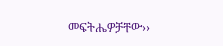መፍትሔዎቻቸው››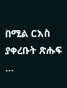በሚል ርእስ ያቀረቡት ጽሑፍ …